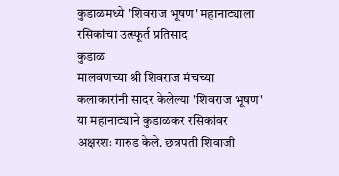कुडाळमध्ये 'शिवराज भूषण' महानाट्याला रसिकांचा उत्स्फूर्त प्रतिसाद
कुडाळ
मालवणच्या श्री शिवराज मंचच्या कलाकारांनी सादर केलेल्या 'शिवराज भूषण' या महानाट्याने कुडाळकर रसिकांवर अक्षरशः गारुड केले. छत्रपती शिवाजी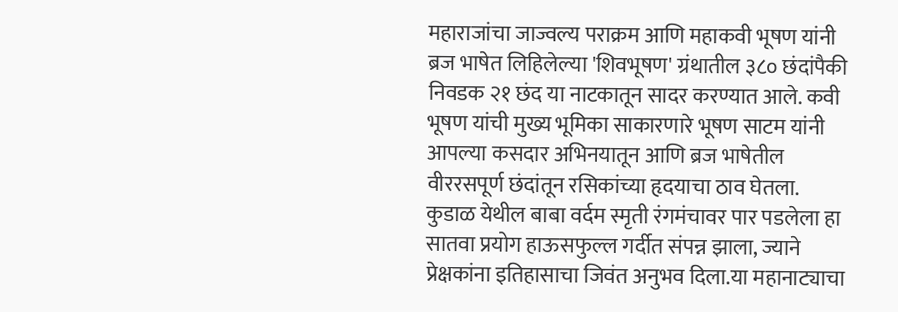महाराजांचा जाज्वल्य पराक्रम आणि महाकवी भूषण यांनी ब्रज भाषेत लिहिलेल्या 'शिवभूषण' ग्रंथातील ३८० छंदांपैकी निवडक २१ छंद या नाटकातून सादर करण्यात आले. कवी भूषण यांची मुख्य भूमिका साकारणारे भूषण साटम यांनी आपल्या कसदार अभिनयातून आणि ब्रज भाषेतील वीररसपूर्ण छंदांतून रसिकांच्या हृदयाचा ठाव घेतला. कुडाळ येथील बाबा वर्दम स्मृती रंगमंचावर पार पडलेला हा सातवा प्रयोग हाऊसफुल्ल गर्दीत संपन्न झाला, ज्याने प्रेक्षकांना इतिहासाचा जिवंत अनुभव दिला.या महानाट्याचा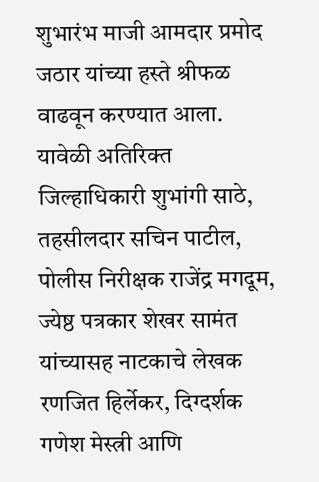शुभारंभ माजी आमदार प्रमोद जठार यांच्या हस्ते श्रीफळ वाढवून करण्यात आला. यावेळी अतिरिक्त जिल्हाधिकारी शुभांगी साठे, तहसीलदार सचिन पाटील, पोलीस निरीक्षक राजेंद्र मगदूम, ज्येष्ठ पत्रकार शेखर सामंत यांच्यासह नाटकाचे लेखक रणजित हिर्लेकर, दिग्दर्शक गणेश मेस्त्री आणि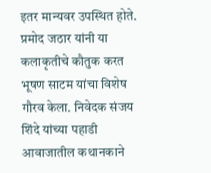इतर मान्यवर उपस्थित होते. प्रमोद जठार यांनी या कलाकृतीचे कौतुक करत भूषण साटम यांचा विशेष गौरव केला. निवेदक संजय शिंदे यांच्या पहाडी आवाजातील कथानकाने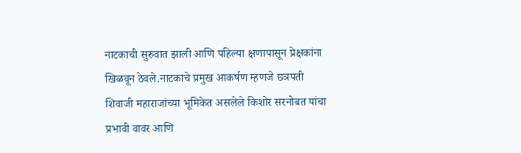नाटकाची सुरुवात झाली आणि पहिल्या क्षणापासून प्रेक्षकांना खिळवून ठेवले.नाटकाचे प्रमुख आकर्षण म्हणजे छत्रपती शिवाजी महाराजांच्या भूमिकेत असलेले किशोर सरनोबत यांचा प्रभावी वावर आणि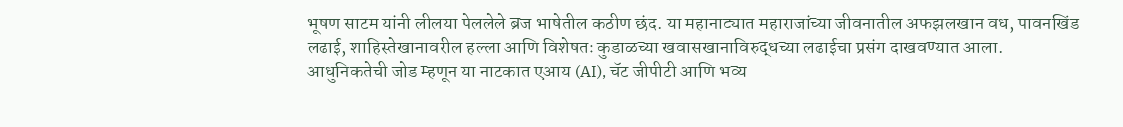भूषण साटम यांनी लीलया पेललेले ब्रज भाषेतील कठीण छंद. या महानाट्यात महाराजांच्या जीवनातील अफझलखान वध, पावनखिंड लढाई, शाहिस्तेखानावरील हल्ला आणि विशेषतः कुडाळच्या खवासखानाविरुद्धच्या लढाईचा प्रसंग दाखवण्यात आला. आधुनिकतेची जोड म्हणून या नाटकात एआय (AI), चॅट जीपीटी आणि भव्य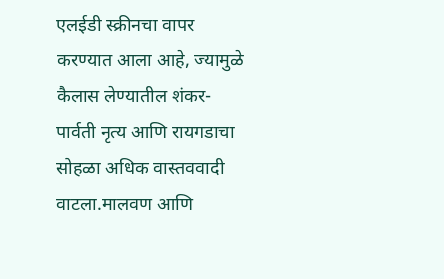एलईडी स्क्रीनचा वापर करण्यात आला आहे, ज्यामुळे कैलास लेण्यातील शंकर-पार्वती नृत्य आणि रायगडाचा सोहळा अधिक वास्तववादी वाटला.मालवण आणि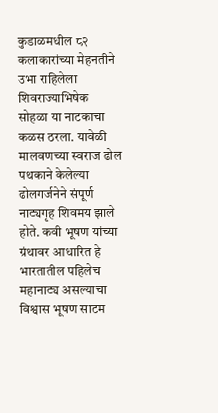कुडाळमधील ८२ कलाकारांच्या मेहनतीने उभा राहिलेला शिवराज्याभिषेक सोहळा या नाटकाचा कळस ठरला. यावेळी मालवणच्या स्वराज ढोल पथकाने केलेल्या ढोलगर्जनेने संपूर्ण नाट्यगृह शिवमय झाले होते. कवी भूषण यांच्या ग्रंथावर आधारित हे भारतातील पहिलेच महानाट्य असल्याचा विश्वास भूषण साटम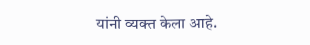यांनी व्यक्त केला आहे.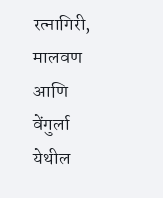रत्नागिरी, मालवण आणि वेंगुर्ला येथील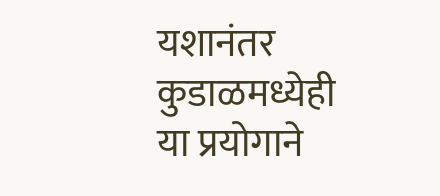यशानंतर कुडाळमध्येही या प्रयोगाने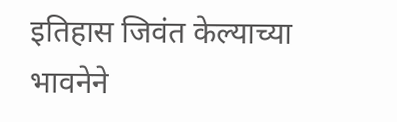इतिहास जिवंत केल्याच्या भावनेने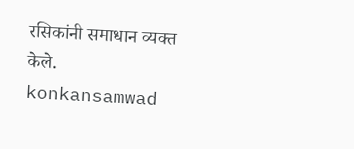रसिकांनी समाधान व्यक्त केले.
konkansamwad